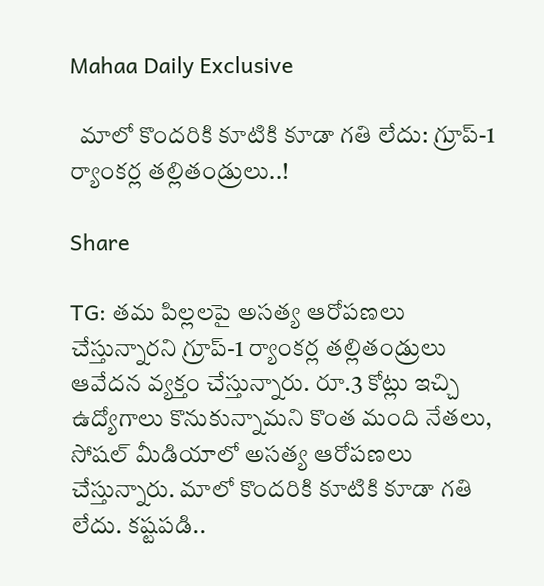Mahaa Daily Exclusive

  మాలో కొందరికి కూటికి కూడా గతి లేదు: గ్రూప్-1 ర్యాంకర్ల తల్లితండ్రులు..!

Share

TG: తమ పిల్లలపై అసత్య ఆరోపణలు చేస్తున్నారని గ్రూప్-1 ర్యాంకర్ల తల్లితండ్రులు ఆవేదన వ్యక్తం చేస్తున్నారు. రూ.3 కోట్లు ఇచ్చి ఉద్యోగాలు కొనుకున్నామని కొంత మంది నేతలు, సోషల్ మీడియాలో అసత్య ఆరోపణలు చేస్తున్నారు. మాలో కొందరికి కూటికి కూడా గతి లేదు. కష్టపడి..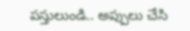పస్తులుండి.. అప్పులు చేసి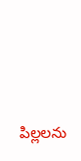పిల్లలను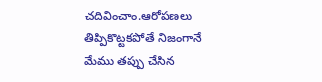చదివించాం.ఆరోపణలు తిప్పికొట్టకపోతే నిజంగానే మేము తప్పు చేసిన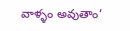వాళ్ళం అవుతాం’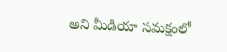అని మీడియా సమక్షంలో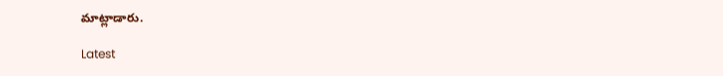మాట్లాడారు.

Latest